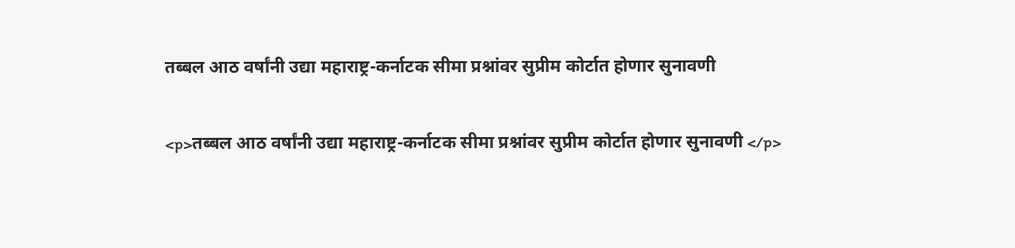तब्बल आठ वर्षांनी उद्या महाराष्ट्र-कर्नाटक सीमा प्रश्नांवर सुप्रीम कोर्टात होणार सुनावणी

<p>तब्बल आठ वर्षांनी उद्या महाराष्ट्र-कर्नाटक सीमा प्रश्नांवर सुप्रीम कोर्टात होणार सुनावणी </p>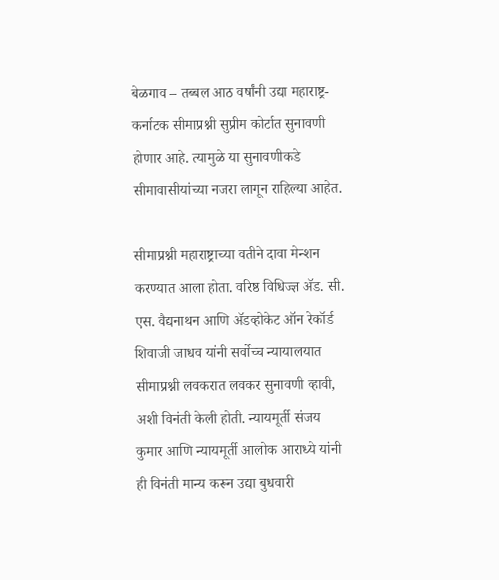बेळगाव – तब्बल आठ वर्षांनी उद्या महाराष्ट्र-कर्नाटक सीमाप्रश्नी सुप्रीम कोर्टात सुनावणी होणार आहे. त्यामुळे या सुनावणीकडे सीमावासीयांच्या नजरा लागून राहिल्या आहेत.

सीमाप्रश्नी महाराष्ट्राच्या वतीने दावा मेन्शन करण्यात आला होता. वरिष्ठ विधिज्ज्ञ ॲड. सी. एस. वैद्यनाथन आणि ॲडव्होकेट ऑन रेकॉर्ड शिवाजी जाधव यांनी सर्वोच्च न्यायालयात सीमाप्रश्नी लवकरात लवकर सुनावणी व्हावी, अशी विनंती केली होती. न्यायमूर्ती संजय कुमार आणि न्यायमूर्ती आलोक आराध्ये यांनी ही विनंती मान्य करून उद्या बुधवारी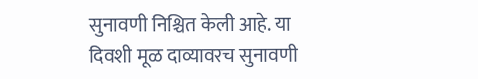सुनावणी निश्चित केली आहे. या दिवशी मूळ दाव्यावरच सुनावणी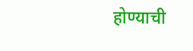होण्याची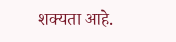शक्यता आहे.